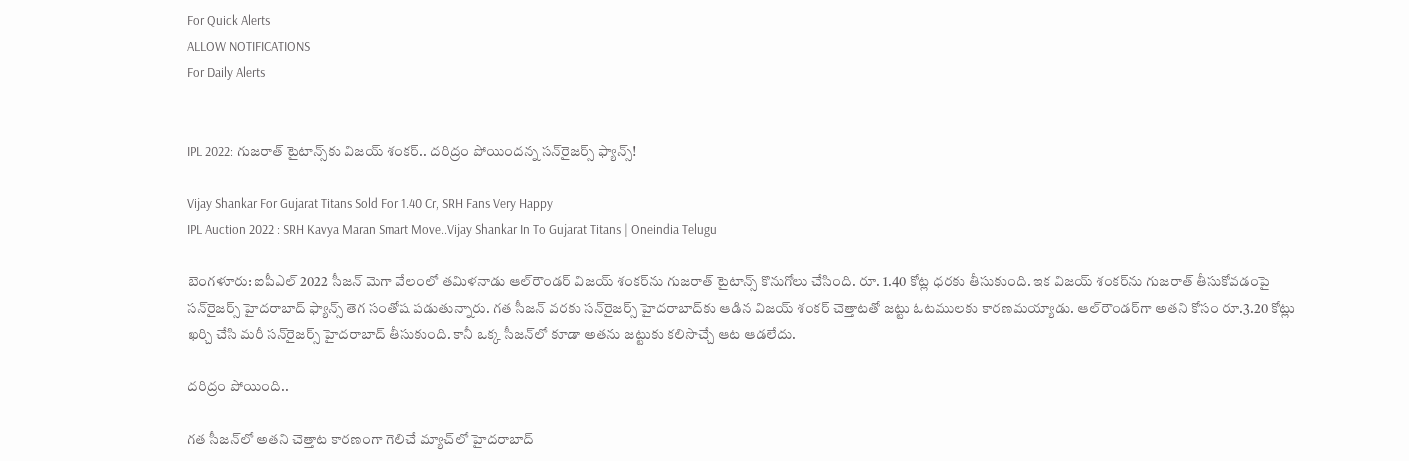For Quick Alerts
ALLOW NOTIFICATIONS
For Daily Alerts


IPL 2022: గుజరాత్ టైటాన్స్‌కు విజయ్ శంకర్.. దరిద్రం పోయిందన్న సన్‌రైజర్స్ ఫ్యాన్స్!

Vijay Shankar For Gujarat Titans Sold For 1.40 Cr, SRH Fans Very Happy
IPL Auction 2022 : SRH Kavya Maran Smart Move..Vijay Shankar In To Gujarat Titans | Oneindia Telugu

బెంగళూరు: ఐపీఎల్ 2022 సీజన్ మెగా వేలంలో తమిళనాడు ఆల్‌రౌండర్ విజయ్ శంకర్‌ను గుజరాత్ టైటాన్స్ కొనుగోలు చేసింది. రూ. 1.40 కోట్ల ధరకు తీసుకుంది. ఇక విజయ్ శంకర్‌ను గుజరాత్ తీసుకోవడంపై సన్‌రైజర్స్ హైదరాబాద్ ఫ్యాన్స్ తెగ సంతోష పడుతున్నారు. గత సీజన్ వరకు సన్‌రైజర్స్ హైదరాబాద్‌కు ఆడిన విజయ్ శంకర్ చెత్తాటతో జట్టు ఓటములకు కారణమయ్యాడు. ఆల్‌రౌండర్‌గా అతని కోసం రూ.3.20 కోట్లు ఖర్చి చేసి మరీ సన్‌రైజర్స్ హైదరాబాద్ తీసుకుంది. కానీ ఒక్క సీజన్‌లో కూడా అతను జట్టుకు కలిసొచ్చే ఆట ఆడలేదు.

దరిద్రం పోయింది..

గత సీజన్‌లో అతని చెత్తాట కారణంగా గెలిచే మ్యాచ్‌లో హైదరాబాద్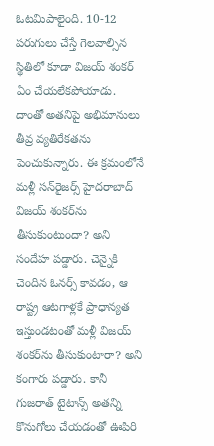ఓటమిపాలైంది. 10-12 పరుగులు చేస్తే గెలవాల్సిన స్థితిలో కూడా విజయ్ శంకర్ ఏం చేయలేకపోయాడు. దాంతో అతనిపై అభిమానులు తీవ్ర వ్యతిరేకతను పెంచుకున్నారు. ఈ క్రమంలోనే మళ్లీ సన్‌రైజర్స్ హైదరాబాద్ విజయ్ శంకర్‌ను తీసుకుంటుందా? అని సందేహ పడ్డారు. చెన్నైకి చెందిన ఓనర్స్ కావడం, ఆ రాష్ట్ర ఆటగాళ్లకే ప్రాధాన్యత ఇస్తుండటంతో మళ్లీ విజయ్ శంకర్‌ను తీసుకుంటారా? అని కంగారు పడ్డారు. కానీ గుజరాత్ టైటాన్స్ అతన్ని కొనుగోలు చేయడంతో ఊపిరి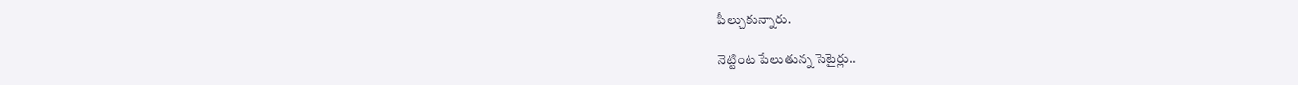పీల్చుకున్నారు.

నెట్టింట పేలుతున్న సెటైర్లు..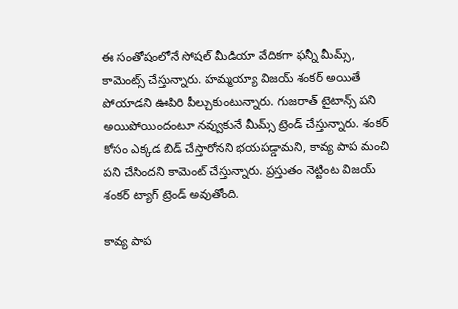ఈ సంతోషంలోనే సోషల్ మీడియా వేదికగా ఫన్నీ మీమ్స్, కామెంట్స్ చేస్తున్నారు. హమ్మయ్యా విజయ్ శంకర్ అయితే పోయాడని ఊపిరి పీల్చుకుంటున్నారు. గుజరాత్ టైటాన్స్ పని అయిపోయిందంటూ నవ్వుకునే మీమ్స్ ట్రెండ్ చేస్తున్నారు. శంకర్ కోసం ఎక్కడ బిడ్ చేస్తారోనని భయపడ్డామని, కావ్య పాప మంచి పని చేసిందని కామెంట్ చేస్తున్నారు. ప్రస్తుతం నెట్టింట విజయ్ శంకర్ ట్యాగ్ ట్రెండ్ అవుతోంది.

కావ్య పాప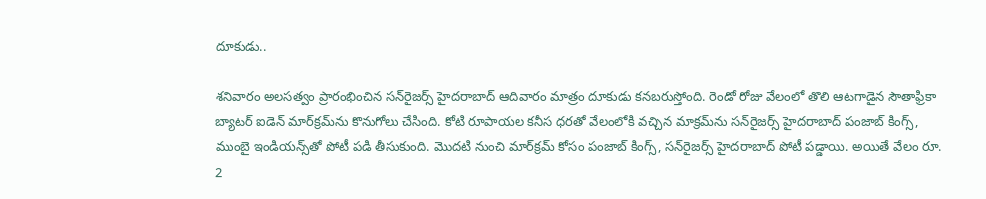దూకుడు..

శ‌నివారం అలసత్వం ప్రారంభించిన స‌న్‌రైజ‌ర్స్ హైద‌రాబాద్ ఆదివారం మాత్రం దూకుడు కనబరుస్తోంది. రెండో రోజు వేలంలో తొలి ఆట‌గాడైన సౌతాఫ్రికా బ్యాట‌ర్ ఐడెన్ మార్‌క్రమ్‌ను కొనుగోలు చేసింది. కోటి రూపాయల క‌నీస ధ‌ర‌తో వేలంలోకి వ‌చ్చిన మాక్ర‌మ్‌ను స‌న్‌రైజ‌ర్స్ హైదరాబాద్ పంజాబ్ కింగ్స్, ముంబై ఇండియ‌న్స్‌తో పోటీ ప‌డి తీసుకుంది. మొద‌టి నుంచి మార్‌క్రమ్ కోసం పంజాబ్ కింగ్స్‌, స‌న్‌రైజ‌ర్స్ హైద‌రాబాద్ పోటీ ప‌డ్డాయి. అయితే వేలం రూ. 2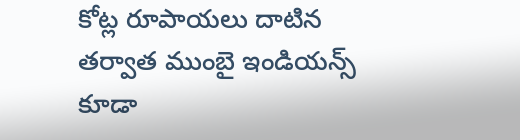కోట్ల రూపాయ‌లు దాటిన త‌ర్వాత ముంబై ఇండియ‌న్స్ కూడా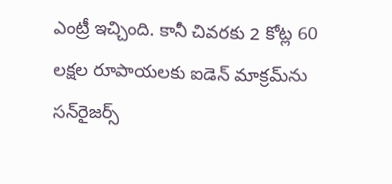ఎంట్రీ ఇచ్చింది. కానీ చివ‌ర‌కు 2 కోట్ల 60 ల‌క్ష‌ల రూపాయ‌ల‌కు ఐడెన్ మాక్ర‌మ్‌ను స‌న్‌రైజ‌ర్స్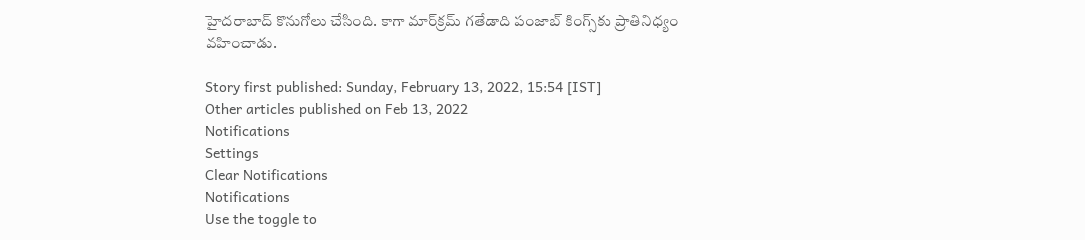హైద‌రాబాద్ కొనుగోలు చేసింది. కాగా మా‌ర్‌క్ర‌మ్ గ‌తేడాది పంజాబ్ కింగ్స్‌కు ప్రాతినిధ్యం వ‌హించాడు.

Story first published: Sunday, February 13, 2022, 15:54 [IST]
Other articles published on Feb 13, 2022
Notifications
Settings
Clear Notifications
Notifications
Use the toggle to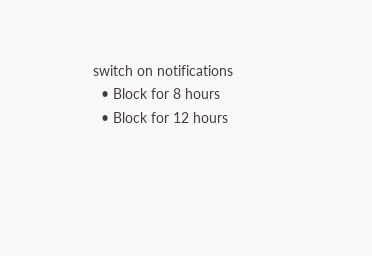switch on notifications
  • Block for 8 hours
  • Block for 12 hours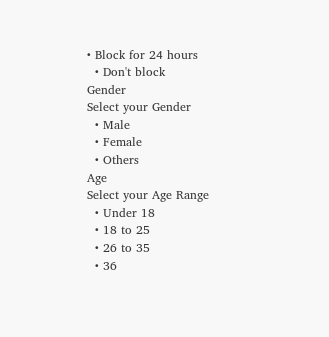• Block for 24 hours
  • Don't block
Gender
Select your Gender
  • Male
  • Female
  • Others
Age
Select your Age Range
  • Under 18
  • 18 to 25
  • 26 to 35
  • 36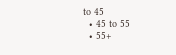to 45
  • 45 to 55
  • 55+